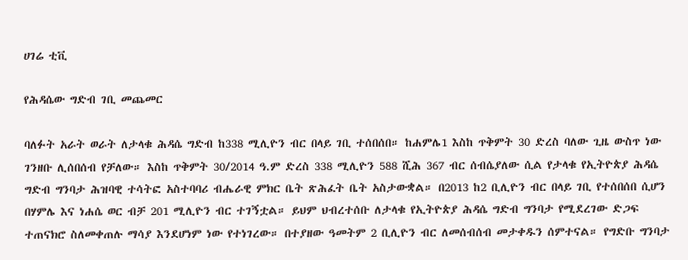ሀገሬ ቲቪ

የሕዳሴው ግድብ ገቢ መጨመር

ባለፉት አራት ወራት ለታላቁ ሕዳሴ ግድብ ከ338 ሚሊዮን ብር በላይ ገቢ ተሰበሰበ። ከሐምሌ1 እስከ ጥቅምት 30 ድረስ ባለው ጊዜ ውስጥ ነው ገንዘቡ ሊሰበሰብ የቻለው። እስከ ጥቅምት 30/2014 ዓ.ም ድረስ 338 ሚሊዮን 588 ሺሕ 367 ብር ሰብሴያለው ሲል የታላቁ የኢትዮጵያ ሕዳሴ ግድብ ግንባታ ሕዝባዊ ተሳትፎ አስተባባሪ ብሔራዊ ምክር ቤት ጽሕፈት ቤት አስታውቋል። በ2013 ከ2 ቢሊዮን ብር በላይ ገቢ የተሰበሰበ ሲሆን በሃምሌ እና ነሐሴ ወር ብቻ 201 ሚሊዮን ብር ተገኝቷል። ይህም ህብረተሰቡ ለታላቁ የኢትዮጵያ ሕዳሴ ግድብ ግንባታ የሚደረገው ድጋፍ ተጠናክሮ ስለመቀጠሉ ማሳያ እንደሆነም ነው የተነገረው። በተያዘው ዓመትም 2 ቢሊዮን ብር ለመሰብሰብ መታቀዱን ሰምተናል። የግድቡ ግንባታ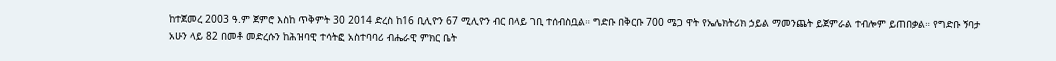ከተጀመረ 2003 ዓ.ም ጀምሮ እስከ ጥቅምት 30 2014 ድረስ ከ16 ቢሊዮን 67 ሚሊዮን ብር በላይ ገቢ ተሰብስቧል። ግድቡ በቅርቡ 700 ሜጋ ዋት የኤሌክትሪክ ኃይል ማመንጨት ይጀምራል ተብሎም ይጠበቃል። የግድቡ ኝባታ አሁን ላይ 82 በመቶ መድረሱን ከሕዝባዊ ተሳትፎ አስተባባሪ ብሔራዊ ምክር ቤት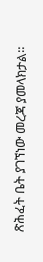ጽሕፈት ቤት ያገኘነው መረጃ ያመላክታል።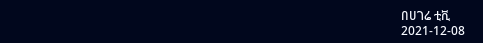በሀገሬ ቲቪ
2021-12-08